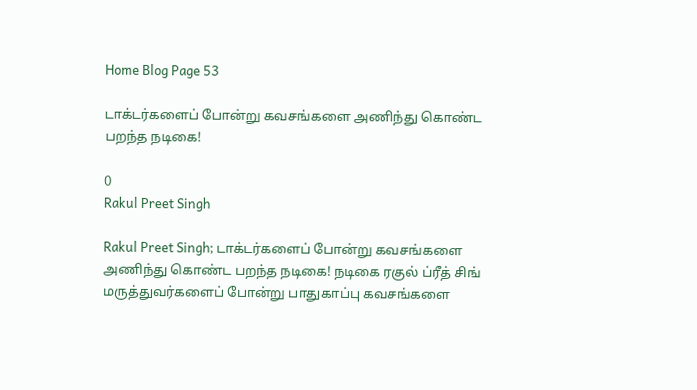Home Blog Page 53

டாக்டர்களைப் போன்று கவசங்களை அணிந்து கொண்ட பறந்த நடிகை!

0
Rakul Preet Singh

Rakul Preet Singh; டாக்டர்களைப் போன்று கவசங்களை அணிந்து கொண்ட பறந்த நடிகை! நடிகை ரகுல் ப்ரீத் சிங் மருத்துவர்களைப் போன்று பாதுகாப்பு கவசங்களை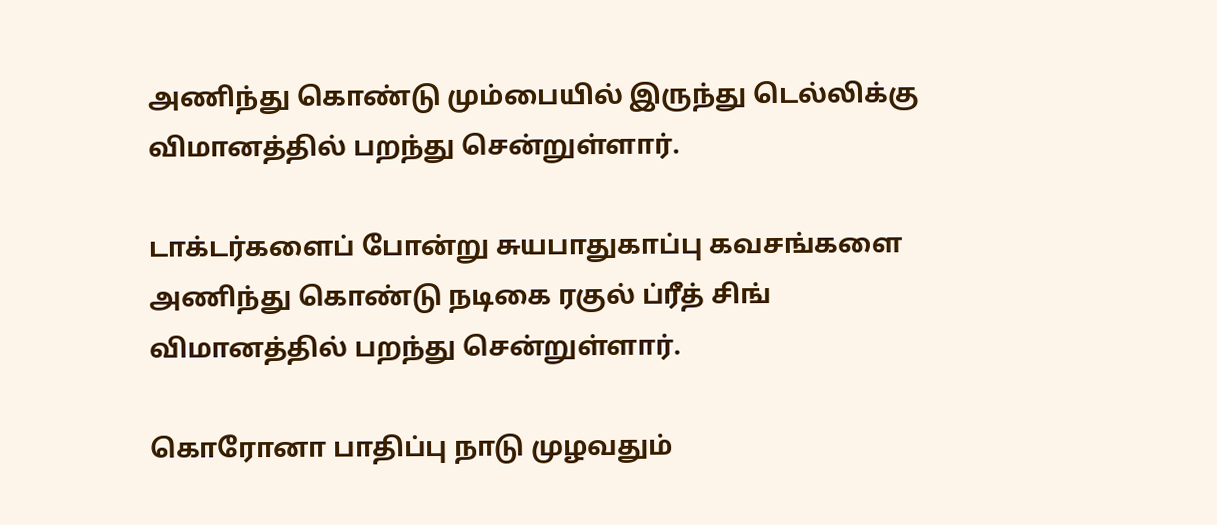அணிந்து கொண்டு மும்பையில் இருந்து டெல்லிக்கு விமானத்தில் பறந்து சென்றுள்ளார்.

டாக்டர்களைப் போன்று சுயபாதுகாப்பு கவசங்களை அணிந்து கொண்டு நடிகை ரகுல் ப்ரீத் சிங் விமானத்தில் பறந்து சென்றுள்ளார்.

கொரோனா பாதிப்பு நாடு முழவதும்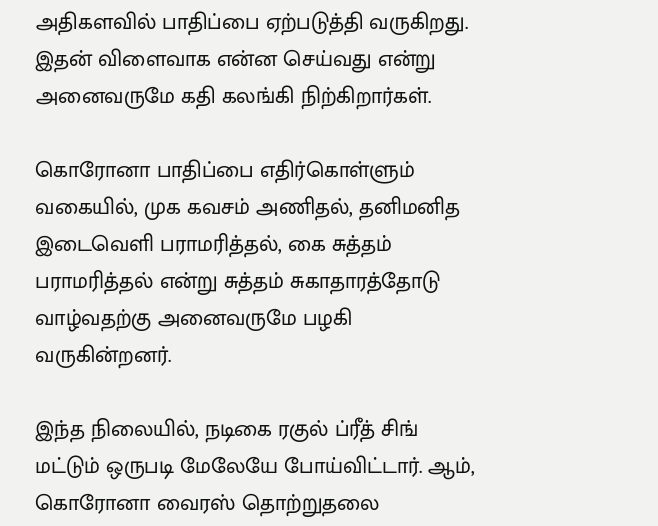அதிகளவில் பாதிப்பை ஏற்படுத்தி வருகிறது. இதன் விளைவாக என்ன செய்வது என்று அனைவருமே கதி கலங்கி நிற்கிறார்கள்.

கொரோனா பாதிப்பை எதிர்கொள்ளும் வகையில், முக கவசம் அணிதல், தனிமனித இடைவெளி பராமரித்தல், கை சுத்தம் பராமரித்தல் என்று சுத்தம் சுகாதாரத்தோடு வாழ்வதற்கு அனைவருமே பழகி வருகின்றனர்.

இந்த நிலையில், நடிகை ரகுல் ப்ரீத் சிங் மட்டும் ஒருபடி மேலேயே போய்விட்டார். ஆம், கொரோனா வைரஸ் தொற்றுதலை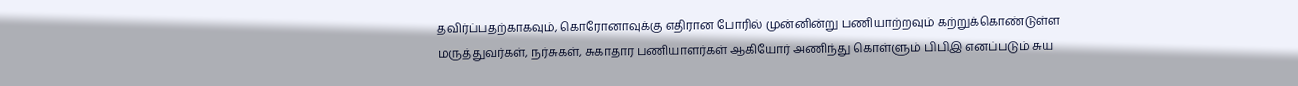தவிர்ப்பதற்காகவும், கொரோனாவுக்கு எதிரான போரில் முன்னின்று பணியாற்றவும் கற்றுக்கொண்டுள்ள மருத்துவர்கள், நர்சுகள், சுகாதார பணியாளர்கள் ஆகியோர் அணிந்து கொள்ளும் பிபிஇ எனப்படும் சுய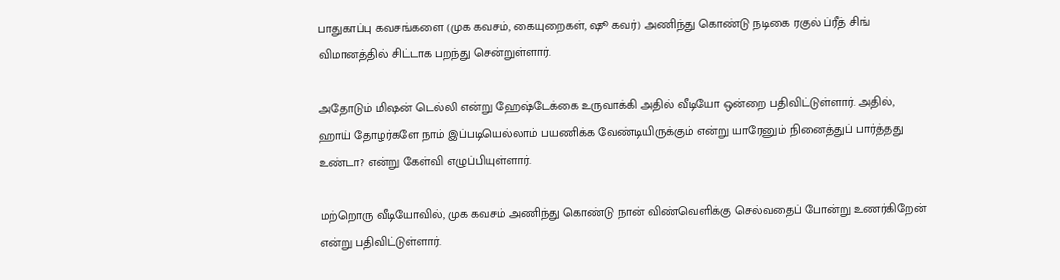பாதுகாப்பு கவசங்களை (முக கவசம், கையுறைகள், ஷூ கவர்) அணிந்து கொண்டு நடிகை ரகுல் ப்ரீத் சிங் விமானத்தில் சிட்டாக பறந்து சென்றுள்ளார்.

அதோடும் மிஷன் டெல்லி என்று ஹேஷ்டேக்கை உருவாக்கி அதில் வீடியோ ஒன்றை பதிவிட்டுள்ளார். அதில், ஹாய் தோழர்களே நாம் இப்படியெல்லாம் பயணிக்க வேண்டியிருக்கும் என்று யாரேனும் நினைத்துப் பார்த்தது உண்டா? என்று கேள்வி எழுப்பியுள்ளார்.

மற்றொரு வீடியோவில், முக கவசம் அணிந்து கொண்டு நான் விண்வெளிக்கு செல்வதைப் போன்று உணர்கிறேன் என்று பதிவிட்டுள்ளார்.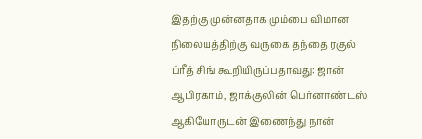இதற்கு முன்னதாக மும்பை விமான நிலையத்திற்கு வருகை தந்தை ரகுல் ப்ரீத் சிங் கூறியிருப்பதாவது: ஜான் ஆபிரகாம், ஜாக்குலின் பெர்னாண்டஸ் ஆகியோருடன் இணைந்து நான்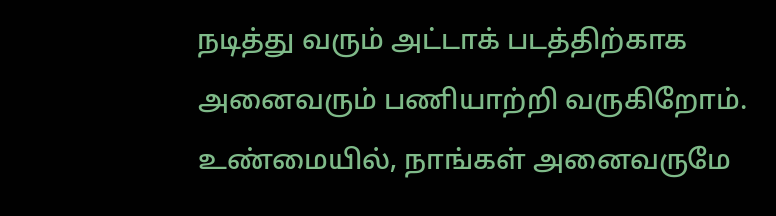நடித்து வரும் அட்டாக் படத்திற்காக அனைவரும் பணியாற்றி வருகிறோம். உண்மையில், நாங்கள் அனைவருமே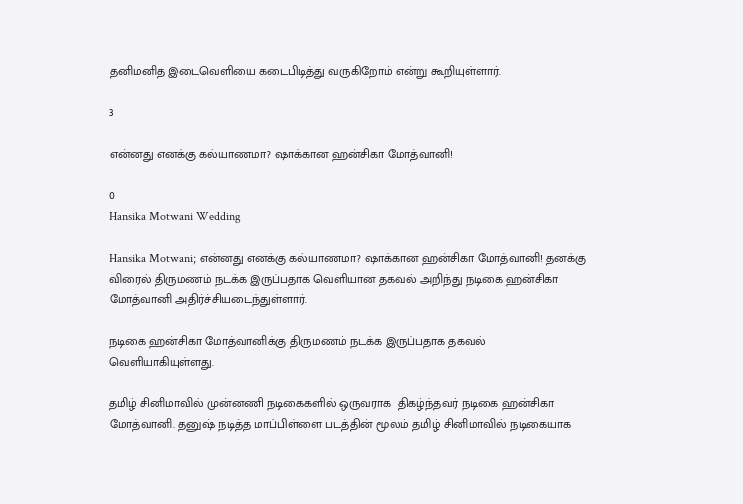தனிமனித இடைவெளியை கடைபிடித்து வருகிறோம் என்று கூறியுள்ளார்.

3

என்னது எனக்கு கல்யாணமா? ஷாக்கான ஹன்சிகா மோத்வானி!

0
Hansika Motwani Wedding

Hansika Motwani; என்னது எனக்கு கல்யாணமா? ஷாக்கான ஹன்சிகா மோத்வானி! தனக்கு விரைல் திருமணம் நடக்க இருப்பதாக வெளியான தகவல் அறிந்து நடிகை ஹன்சிகா மோத்வானி அதிர்ச்சியடைந்துள்ளார்.

நடிகை ஹன்சிகா மோத்வானிக்கு திருமணம் நடக்க இருப்பதாக தகவல் வெளியாகியுள்ளது.

தமிழ் சினிமாவில் முன்னணி நடிகைகளில் ஒருவராக  திகழ்ந்தவர் நடிகை ஹன்சிகா மோத்வானி. தனுஷ் நடித்த மாப்பிள்ளை படத்தின் மூலம் தமிழ் சினிமாவில் நடிகையாக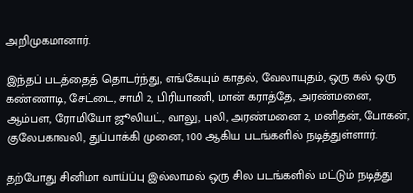அறிமுகமானார்.

இந்தப் படத்தைத் தொடர்ந்து, எங்கேயும் காதல், வேலாயுதம், ஒரு கல் ஒரு கண்ணாடி, சேட்டை, சாமி 2, பிரியாணி, மான் கராத்தே, அரண்மனை, ஆம்பள, ரோமியோ ஜூலியட், வாலு, புலி, அரண்மனை 2, மனிதன், போகன், குலேபகாவலி, துப்பாக்கி முனை, 100 ஆகிய படங்களில் நடித்துள்ளார்.

தற்போது சினிமா வாய்ப்பு இல்லாமல் ஒரு சில படங்களில் மட்டும் நடித்து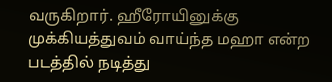வருகிறார். ஹீரோயினுக்கு முக்கியத்துவம் வாய்ந்த மஹா என்ற படத்தில் நடித்து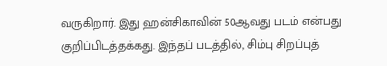வருகிறார். இது ஹன்சிகாவின் 50ஆவது படம் என்பது குறிப்பிடத்தக்கது. இந்தப் படத்தில், சிம்பு சிறப்புத்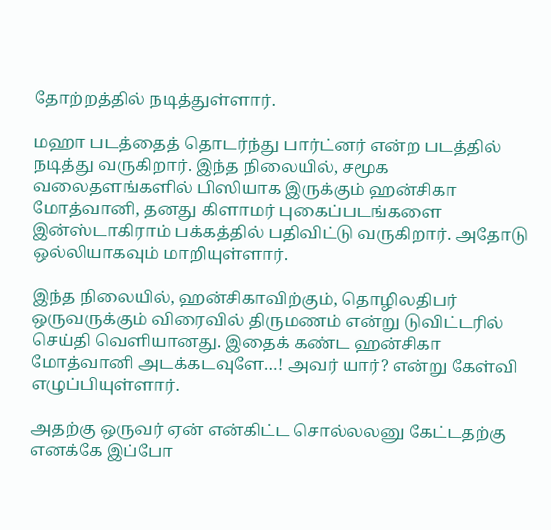தோற்றத்தில் நடித்துள்ளார்.

மஹா படத்தைத் தொடர்ந்து பார்ட்னர் என்ற படத்தில் நடித்து வருகிறார். இந்த நிலையில், சமூக வலைதளங்களில் பிஸியாக இருக்கும் ஹன்சிகா மோத்வானி, தனது கிளாமர் புகைப்படங்களை இன்ஸ்டாகிராம் பக்கத்தில் பதிவிட்டு வருகிறார். அதோடு ஒல்லியாகவும் மாறியுள்ளார்.

இந்த நிலையில், ஹன்சிகாவிற்கும், தொழிலதிபர் ஒருவருக்கும் விரைவில் திருமணம் என்று டுவிட்டரில் செய்தி வெளியானது. இதைக் கண்ட ஹன்சிகா மோத்வானி அடக்கடவுளே…! அவர் யார்? என்று கேள்வி எழுப்பியுள்ளார்.

அதற்கு ஒருவர் ஏன் என்கிட்ட சொல்லலனு கேட்டதற்கு எனக்கே இப்போ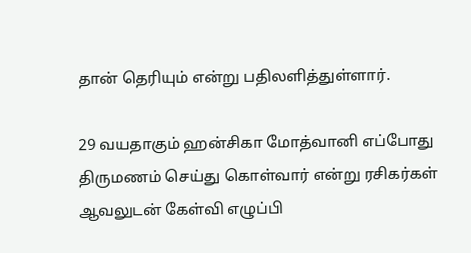தான் தெரியும் என்று பதிலளித்துள்ளார்.

29 வயதாகும் ஹன்சிகா மோத்வானி எப்போது திருமணம் செய்து கொள்வார் என்று ரசிகர்கள் ஆவலுடன் கேள்வி எழுப்பி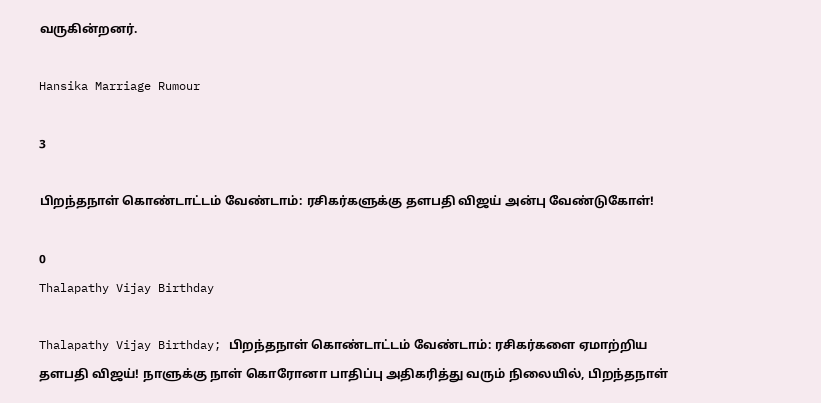வருகின்றனர்.

Hansika Marriage Rumour

3

பிறந்தநாள் கொண்டாட்டம் வேண்டாம்: ரசிகர்களுக்கு தளபதி விஜய் அன்பு வேண்டுகோள்!

0
Thalapathy Vijay Birthday

Thalapathy Vijay Birthday; பிறந்தநாள் கொண்டாட்டம் வேண்டாம்: ரசிகர்களை ஏமாற்றிய தளபதி விஜய்! நாளுக்கு நாள் கொரோனா பாதிப்பு அதிகரித்து வரும் நிலையில், பிறந்தநாள்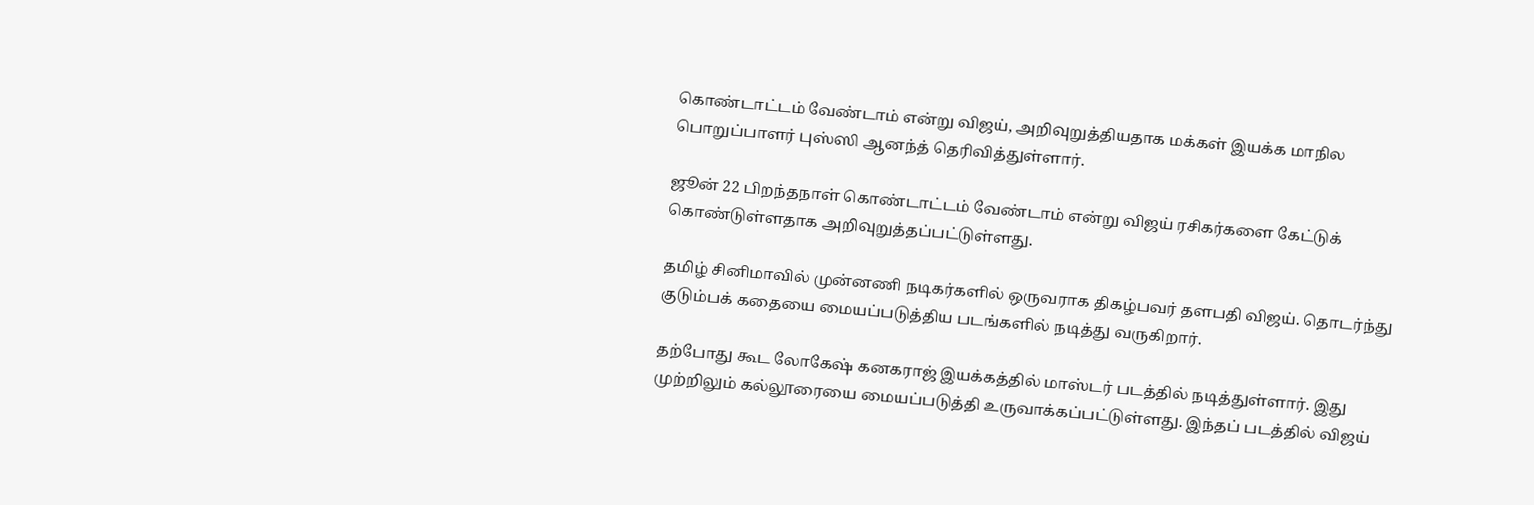கொண்டாட்டம் வேண்டாம் என்று விஜய், அறிவுறுத்தியதாக மக்கள் இயக்க மாநில பொறுப்பாளர் புஸ்ஸி ஆனந்த் தெரிவித்துள்ளார்.

ஜூன் 22 பிறந்தநாள் கொண்டாட்டம் வேண்டாம் என்று விஜய் ரசிகர்களை கேட்டுக் கொண்டுள்ளதாக அறிவுறுத்தப்பட்டுள்ளது.

தமிழ் சினிமாவில் முன்னணி நடிகர்களில் ஒருவராக திகழ்பவர் தளபதி விஜய். தொடர்ந்து குடும்பக் கதையை மையப்படுத்திய படங்களில் நடித்து வருகிறார்.

தற்போது கூட லோகேஷ் கனகராஜ் இயக்கத்தில் மாஸ்டர் படத்தில் நடித்துள்ளார். இது முற்றிலும் கல்லூரையை மையப்படுத்தி உருவாக்கப்பட்டுள்ளது. இந்தப் படத்தில் விஜய்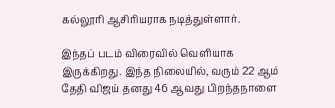கல்லூரி ஆசிரியராக நடித்துள்ளார்.

இந்தப் படம் விரைவில் வெளியாக இருக்கிறது. இந்த நிலையில், வரும் 22 ஆம் தேதி விஜய் தனது 46 ஆவது பிறந்தநாளை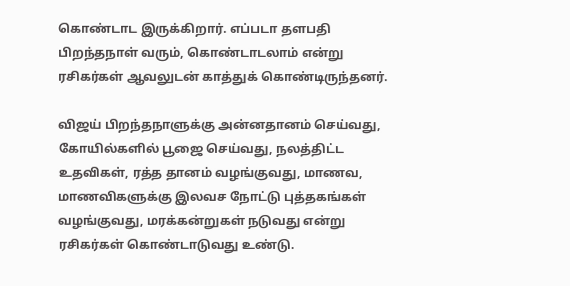கொண்டாட இருக்கிறார். எப்படா தளபதி பிறந்தநாள் வரும், கொண்டாடலாம் என்று ரசிகர்கள் ஆவலுடன் காத்துக் கொண்டிருந்தனர்.

விஜய் பிறந்தநாளுக்கு அன்னதானம் செய்வது, கோயில்களில் பூஜை செய்வது, நலத்திட்ட உதவிகள், ரத்த தானம் வழங்குவது, மாணவ, மாணவிகளுக்கு இலவச நோட்டு புத்தகங்கள் வழங்குவது, மரக்கன்றுகள் நடுவது என்று ரசிகர்கள் கொண்டாடுவது உண்டு.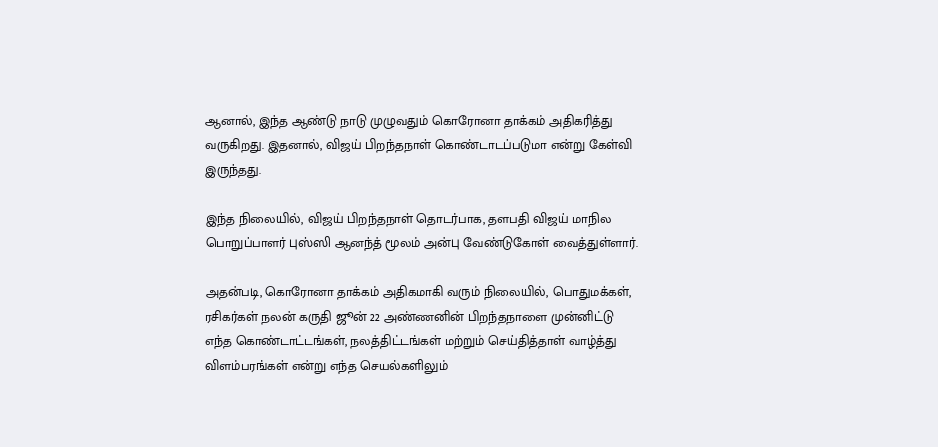ஆனால், இந்த ஆண்டு நாடு முழுவதும் கொரோனா தாக்கம் அதிகரித்து வருகிறது. இதனால், விஜய் பிறந்தநாள் கொண்டாடப்படுமா என்று கேள்வி இருந்தது.

இந்த நிலையில், விஜய் பிறந்தநாள் தொடர்பாக, தளபதி விஜய் மாநில பொறுப்பாளர் புஸ்ஸி ஆனந்த் மூலம் அன்பு வேண்டுகோள் வைத்துள்ளார்.

அதன்படி, கொரோனா தாக்கம் அதிகமாகி வரும் நிலையில், பொதுமக்கள், ரசிகர்கள் நலன் கருதி ஜூன் 22 அண்ணனின் பிறந்தநாளை முன்னிட்டு எந்த கொண்டாட்டங்கள், நலத்திட்டங்கள் மற்றும் செய்தித்தாள் வாழ்த்து விளம்பரங்கள் என்று எந்த செயல்களிலும்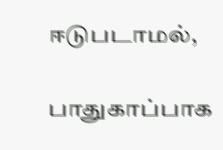ஈடுபடாமல்,

பாதுகாப்பாக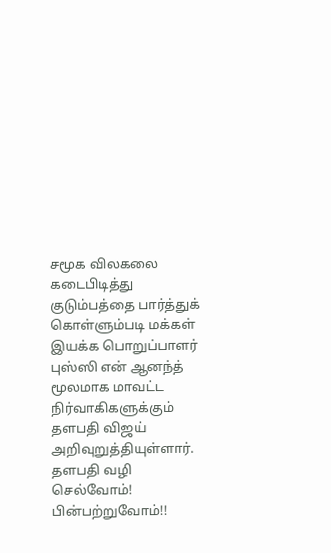சமூக விலகலை கடைபிடித்து குடும்பத்தை பார்த்துக் கொள்ளும்படி மக்கள் இயக்க பொறுப்பாளர் புஸ்ஸி என் ஆனந்த் மூலமாக மாவட்ட நிர்வாகிகளுக்கும் தளபதி விஜய் அறிவுறுத்தியுள்ளார். தளபதி வழி செல்வோம்! பின்பற்றுவோம்!!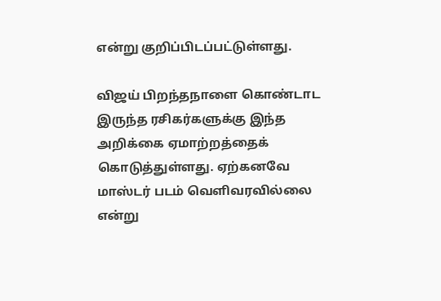என்று குறிப்பிடப்பட்டுள்ளது.

விஜய் பிறந்தநாளை கொண்டாட இருந்த ரசிகர்களுக்கு இந்த அறிக்கை ஏமாற்றத்தைக் கொடுத்துள்ளது. ஏற்கனவே மாஸ்டர் படம் வெளிவரவில்லை என்று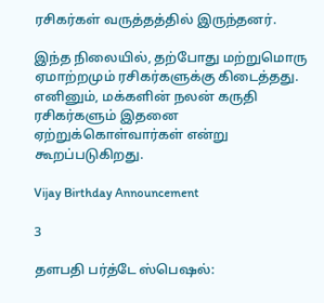ரசிகர்கள் வருத்தத்தில் இருந்தனர்.

இந்த நிலையில், தற்போது மற்றுமொரு ஏமாற்றமும் ரசிகர்களுக்கு கிடைத்தது. எனினும், மக்களின் நலன் கருதி ரசிகர்களும் இதனை ஏற்றுக்கொள்வார்கள் என்று கூறப்படுகிறது.

Vijay Birthday Announcement

3

தளபதி பர்த்டே ஸ்பெஷல்: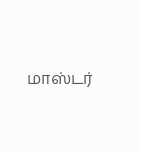மாஸ்டர்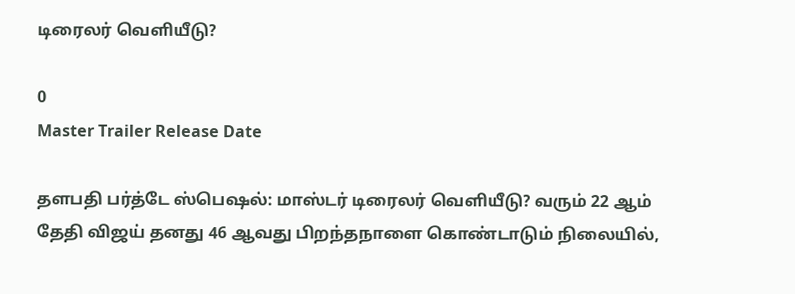டிரைலர் வெளியீடு?

0
Master Trailer Release Date

தளபதி பர்த்டே ஸ்பெஷல்: மாஸ்டர் டிரைலர் வெளியீடு? வரும் 22 ஆம் தேதி விஜய் தனது 46 ஆவது பிறந்தநாளை கொண்டாடும் நிலையில்,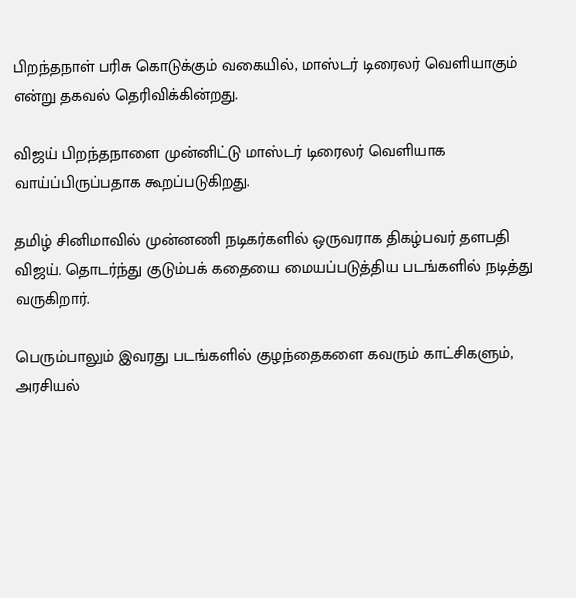பிறந்தநாள் பரிசு கொடுக்கும் வகையில், மாஸ்டர் டிரைலர் வெளியாகும் என்று தகவல் தெரிவிக்கின்றது.

விஜய் பிறந்தநாளை முன்னிட்டு மாஸ்டர் டிரைலர் வெளியாக வாய்ப்பிருப்பதாக கூறப்படுகிறது.

தமிழ் சினிமாவில் முன்னணி நடிகர்களில் ஒருவராக திகழ்பவர் தளபதி விஜய். தொடர்ந்து குடும்பக் கதையை மையப்படுத்திய படங்களில் நடித்து வருகிறார்.

பெரும்பாலும் இவரது படங்களில் குழந்தைகளை கவரும் காட்சிகளும், அரசியல்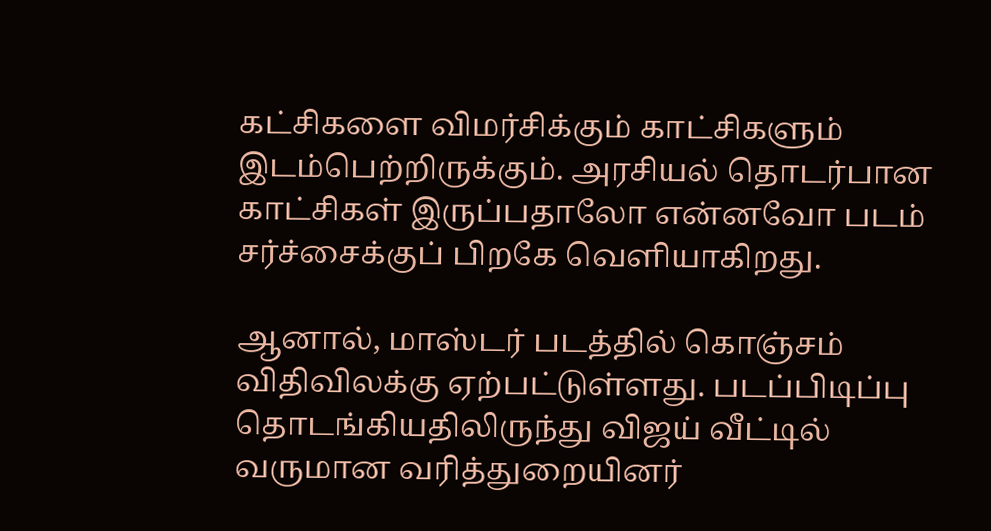கட்சிகளை விமர்சிக்கும் காட்சிகளும் இடம்பெற்றிருக்கும். அரசியல் தொடர்பான காட்சிகள் இருப்பதாலோ என்னவோ படம் சர்ச்சைக்குப் பிறகே வெளியாகிறது.

ஆனால், மாஸ்டர் படத்தில் கொஞ்சம் விதிவிலக்கு ஏற்பட்டுள்ளது. படப்பிடிப்பு தொடங்கியதிலிருந்து விஜய் வீட்டில் வருமான வரித்துறையினர்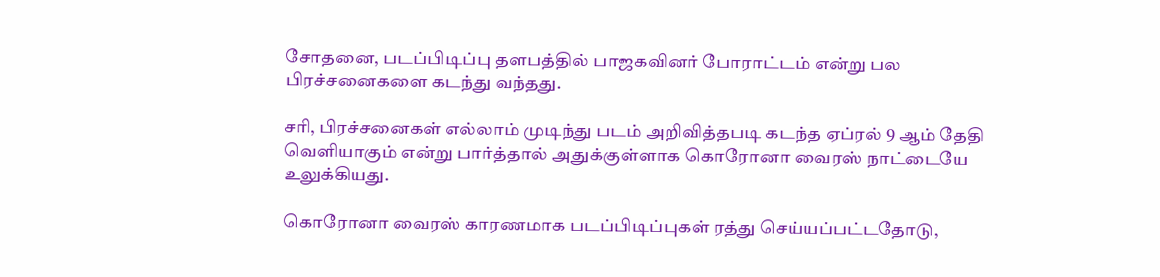சோதனை, படப்பிடிப்பு தளபத்தில் பாஜகவினர் போராட்டம் என்று பல பிரச்சனைகளை கடந்து வந்தது.

சரி, பிரச்சனைகள் எல்லாம் முடிந்து படம் அறிவித்தபடி கடந்த ஏப்ரல் 9 ஆம் தேதி வெளியாகும் என்று பார்த்தால் அதுக்குள்ளாக கொரோனா வைரஸ் நாட்டையே உலுக்கியது.

கொரோனா வைரஸ் காரணமாக படப்பிடிப்புகள் ரத்து செய்யப்பட்டதோடு,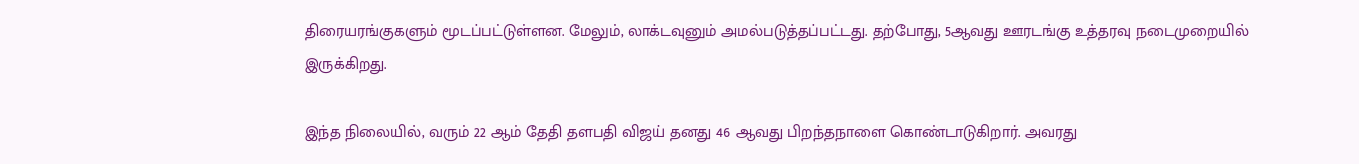திரையரங்குகளும் மூடப்பட்டுள்ளன. மேலும், லாக்டவுனும் அமல்படுத்தப்பட்டது. தற்போது, 5ஆவது ஊரடங்கு உத்தரவு நடைமுறையில் இருக்கிறது.

இந்த நிலையில், வரும் 22 ஆம் தேதி தளபதி விஜய் தனது 46 ஆவது பிறந்தநாளை கொண்டாடுகிறார். அவரது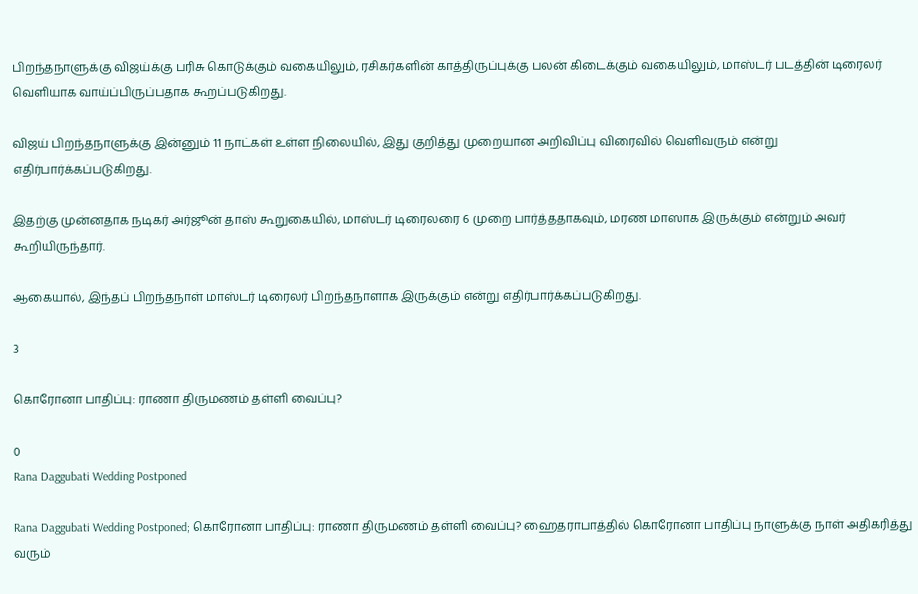பிறந்தநாளுக்கு விஜய்க்கு பரிசு கொடுக்கும் வகையிலும், ரசிகர்களின் காத்திருப்புக்கு பலன் கிடைக்கும் வகையிலும், மாஸ்டர் படத்தின் டிரைலர் வெளியாக வாய்ப்பிருப்பதாக கூறப்படுகிறது.

விஜய் பிறந்தநாளுக்கு இன்னும் 11 நாட்கள் உள்ள நிலையில், இது குறித்து முறையான அறிவிப்பு விரைவில் வெளிவரும் என்று எதிர்பார்க்கப்படுகிறது.

இதற்கு முன்னதாக நடிகர் அர்ஜூன் தாஸ் கூறுகையில், மாஸ்டர் டிரைலரை 6 முறை பார்த்ததாகவும், மரண மாஸாக இருக்கும் என்றும் அவர் கூறியிருந்தார்.

ஆகையால், இந்தப் பிறந்தநாள் மாஸ்டர் டிரைலர் பிறந்தநாளாக இருக்கும் என்று எதிர்பார்க்கப்படுகிறது.

3

கொரோனா பாதிப்பு: ராணா திருமணம் தள்ளி வைப்பு?

0
Rana Daggubati Wedding Postponed

Rana Daggubati Wedding Postponed; கொரோனா பாதிப்பு: ராணா திருமணம் தள்ளி வைப்பு? ஹைதராபாத்தில் கொரோனா பாதிப்பு நாளுக்கு நாள் அதிகரித்து வரும்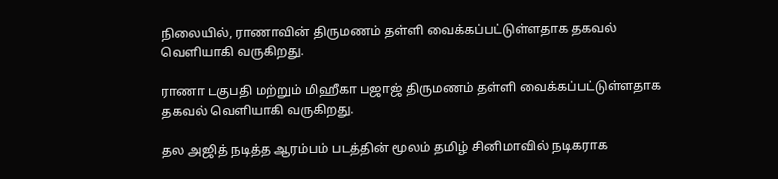நிலையில், ராணாவின் திருமணம் தள்ளி வைக்கப்பட்டுள்ளதாக தகவல் வெளியாகி வருகிறது.

ராணா டகுபதி மற்றும் மிஹீகா பஜாஜ் திருமணம் தள்ளி வைக்கப்பட்டுள்ளதாக தகவல் வெளியாகி வருகிறது.

தல அஜித் நடித்த ஆரம்பம் படத்தின் மூலம் தமிழ் சினிமாவில் நடிகராக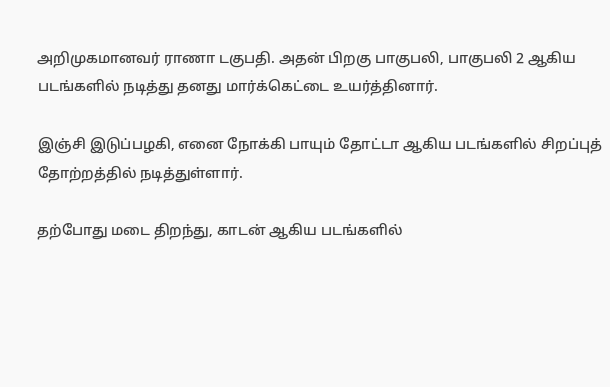அறிமுகமானவர் ராணா டகுபதி. அதன் பிறகு பாகுபலி, பாகுபலி 2 ஆகிய படங்களில் நடித்து தனது மார்க்கெட்டை உயர்த்தினார்.

இஞ்சி இடுப்பழகி, எனை நோக்கி பாயும் தோட்டா ஆகிய படங்களில் சிறப்புத் தோற்றத்தில் நடித்துள்ளார்.

தற்போது மடை திறந்து, காடன் ஆகிய படங்களில்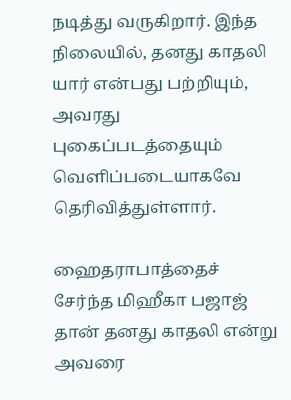நடித்து வருகிறார். இந்த நிலையில், தனது காதலி யார் என்பது பற்றியும், அவரது புகைப்படத்தையும் வெளிப்படையாகவே தெரிவித்துள்ளார்.

ஹைதராபாத்தைச் சேர்ந்த மிஹீகா பஜாஜ் தான் தனது காதலி என்று அவரை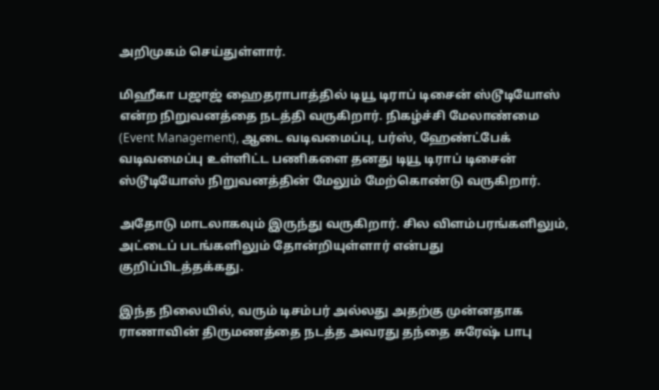அறிமுகம் செய்துள்ளார்.

மிஹீகா பஜாஜ் ஹைதராபாத்தில் டியூ டிராப் டிசைன் ஸ்டூடியோஸ் என்ற நிறுவனத்தை நடத்தி வருகிறார். நிகழ்ச்சி மேலாண்மை (Event Management), ஆடை வடிவமைப்பு, பர்ஸ், ஹேண்ட்பேக் வடிவமைப்பு உள்ளிட்ட பணிகளை தனது டியூ டிராப் டிசைன் ஸ்டூடியோஸ் நிறுவனத்தின் மேலும் மேற்கொண்டு வருகிறார்.

அதோடு மாடலாகவும் இருந்து வருகிறார். சில விளம்பரங்களிலும், அட்டைப் படங்களிலும் தோன்றியுள்ளார் என்பது குறிப்பிடத்தக்கது.

இந்த நிலையில், வரும் டிசம்பர் அல்லது அதற்கு முன்னதாக ராணாவின் திருமணத்தை நடத்த அவரது தந்தை சுரேஷ் பாபு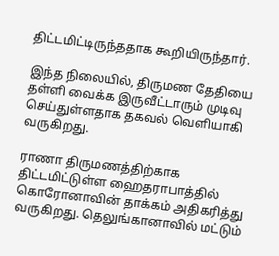திட்டமிட்டிருந்ததாக கூறியிருந்தார்.

இந்த நிலையில், திருமண தேதியை தள்ளி வைக்க இருவீட்டாரும் முடிவு செய்துள்ளதாக தகவல் வெளியாகி வருகிறது.

ராணா திருமணத்திற்காக திட்டமிட்டுள்ள ஹைதராபாத்தில் கொரோனாவின் தாக்கம் அதிகரித்து வருகிறது. தெலுங்கானாவில் மட்டும்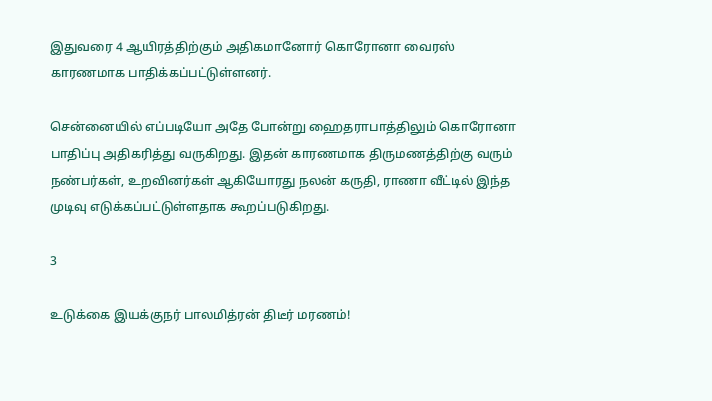இதுவரை 4 ஆயிரத்திற்கும் அதிகமானோர் கொரோனா வைரஸ் காரணமாக பாதிக்கப்பட்டுள்ளனர்.

சென்னையில் எப்படியோ அதே போன்று ஹைதராபாத்திலும் கொரோனா பாதிப்பு அதிகரித்து வருகிறது. இதன் காரணமாக திருமணத்திற்கு வரும் நண்பர்கள், உறவினர்கள் ஆகியோரது நலன் கருதி, ராணா வீட்டில் இந்த முடிவு எடுக்கப்பட்டுள்ளதாக கூறப்படுகிறது.

3

உடுக்கை இயக்குநர் பாலமித்ரன் திடீர் மரணம்!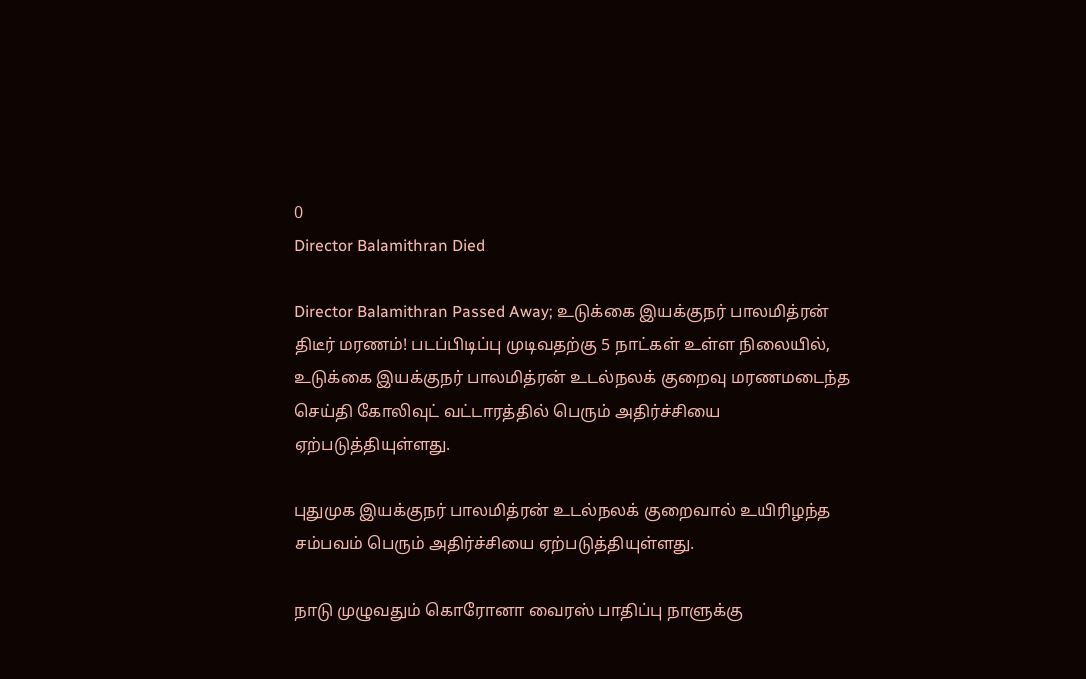0
Director Balamithran Died

Director Balamithran Passed Away; உடுக்கை இயக்குநர் பாலமித்ரன் திடீர் மரணம்! படப்பிடிப்பு முடிவதற்கு 5 நாட்கள் உள்ள நிலையில், உடுக்கை இயக்குநர் பாலமித்ரன் உடல்நலக் குறைவு மரணமடைந்த செய்தி கோலிவுட் வட்டாரத்தில் பெரும் அதிர்ச்சியை ஏற்படுத்தியுள்ளது.

புதுமுக இயக்குநர் பாலமித்ரன் உடல்நலக் குறைவால் உயிரிழந்த சம்பவம் பெரும் அதிர்ச்சியை ஏற்படுத்தியுள்ளது.

நாடு முழுவதும் கொரோனா வைரஸ் பாதிப்பு நாளுக்கு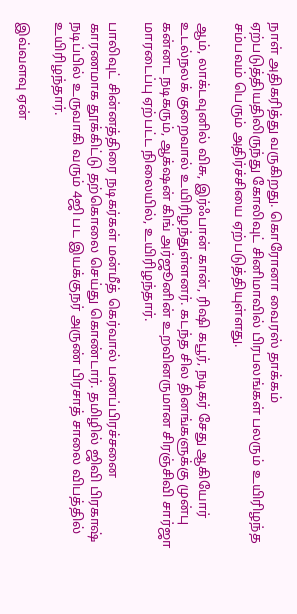நாள் அதிகரித்து வருகிறது. கொரோனா வைரஸ் தாக்கம் ஏற்படுத்தியதிலிருந்து கோலிவுட் சினிமாவில் பிரபலங்கள் பலரும் உயிரிழந்த சம்பவம் பெரும் அதிர்ச்சியை ஏற்படுத்தியுள்ளது.

ஆம், லாக்டவுனில் விசு, இர்ஃபான் கான், ரிஷி கபூர், நடிகர் சேது ஆகியோர் உடல்நலக் குறைவால் உயிரிழந்துள்ளனர். கடந்த சில தினங்களுக்கு முன்பு கன்னட நடிகரும், ஆக்‌ஷன் கிங் அர்ஜூனின் உறவினருமான சிரஞ்சிவி சார்ஜா மாரடைப்பு ஏற்பட்ட நிலையில், உயிரிழந்தார்.

பாலிவுட் சின்னத்திரை நடிகர்கள் மன்மீத் கெர்வால் பணப்பிரச்சனை காரணமாக தூக்கிட்டு தற்கொலை செய்து கொண்டார். தமிழில் ஜிவி பிரகாஷ் நடிப்பில் உருவாகி வரும் 4ஜி பட இயக்குநர் அருண் பிரசாத் சாலை விபத்தில் உயிரிழந்தார்.

இவ்வளவு ஏன்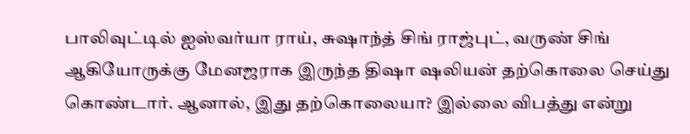பாலிவுட்டில் ஐஸ்வர்யா ராய், சுஷாந்த் சிங் ராஜ்புட், வருண் சிங் ஆகியோருக்கு மேனஜராக இருந்த திஷா ஷலியன் தற்கொலை செய்து கொண்டார். ஆனால், இது தற்கொலையா? இல்லை விபத்து என்று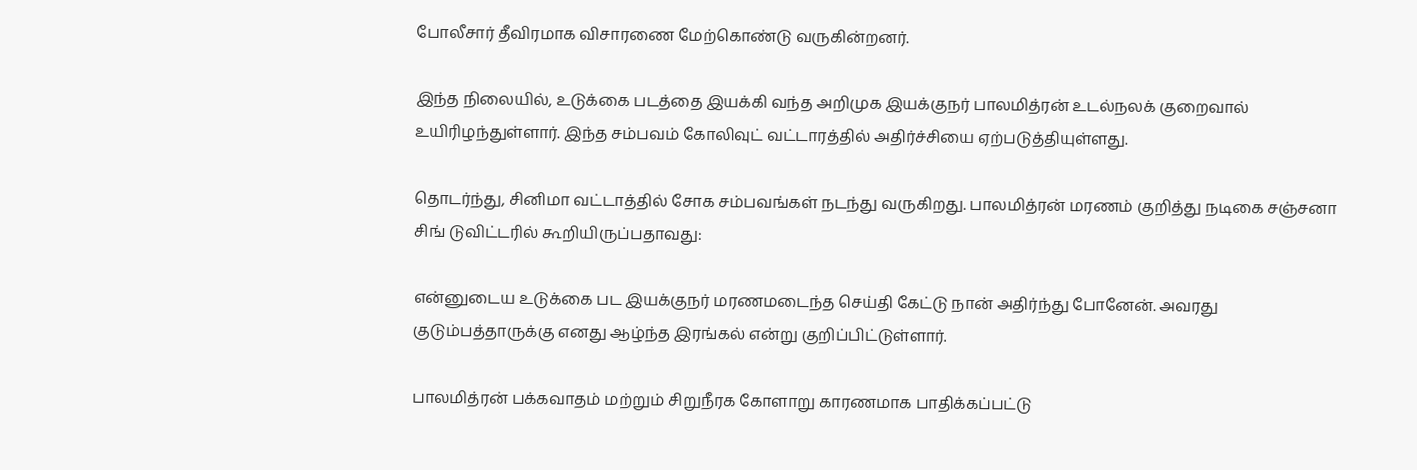போலீசார் தீவிரமாக விசாரணை மேற்கொண்டு வருகின்றனர்.

இந்த நிலையில், உடுக்கை படத்தை இயக்கி வந்த அறிமுக இயக்குநர் பாலமித்ரன் உடல்நலக் குறைவால் உயிரிழந்துள்ளார். இந்த சம்பவம் கோலிவுட் வட்டாரத்தில் அதிர்ச்சியை ஏற்படுத்தியுள்ளது.

தொடர்ந்து, சினிமா வட்டாத்தில் சோக சம்பவங்கள் நடந்து வருகிறது. பாலமித்ரன் மரணம் குறித்து நடிகை சஞ்சனா சிங் டுவிட்டரில் கூறியிருப்பதாவது:

என்னுடைய உடுக்கை பட இயக்குநர் மரணமடைந்த செய்தி கேட்டு நான் அதிர்ந்து போனேன். அவரது குடும்பத்தாருக்கு எனது ஆழ்ந்த இரங்கல் என்று குறிப்பிட்டுள்ளார்.

பாலமித்ரன் பக்கவாதம் மற்றும் சிறுநீரக கோளாறு காரணமாக பாதிக்கப்பட்டு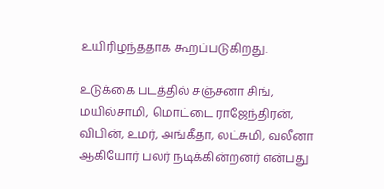உயிரிழந்ததாக கூறப்படுகிறது.

உடுக்கை படத்தில் சஞ்சனா சிங், மயில்சாமி, மொட்டை ராஜேந்திரன், விபின், உமர், அங்கீதா, லட்சுமி, வலீனா ஆகியோர் பலர் நடிக்கின்றனர் என்பது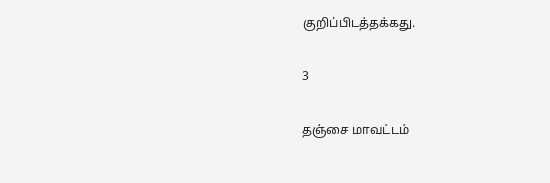குறிப்பிடத்தக்கது.

3

தஞ்சை மாவட்டம்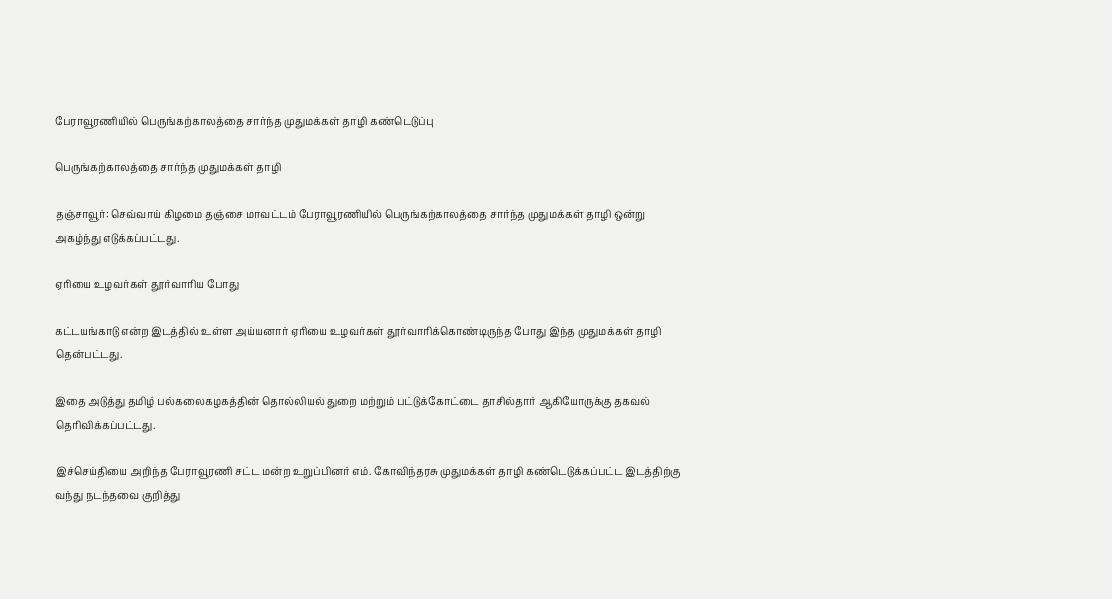பேராவூரணியில் பெருங்கற்காலத்தை சார்ந்த முதுமக்கள் தாழி கண்டெடுப்பு

பெருங்கற்காலத்தை சார்ந்த முதுமக்கள் தாழி

தஞ்சாவூர்: செவ்வாய் கிழமை தஞ்சை மாவட்டம் பேராவூரணியில் பெருங்கற்காலத்தை சார்ந்த முதுமக்கள் தாழி ஒன்று அகழ்ந்து எடுக்கப்பட்டது.

ஏரியை உழவர்கள் தூர்வாரிய போது

கட்டயங்காடு என்ற இடத்தில் உள்ள அய்யனார் ஏரியை உழவர்கள் தூர்வாரிக்கொண்டிருந்த போது இந்த முதுமக்கள் தாழி தென்பட்டது.

இதை அடுத்து தமிழ் பல்கலைகழகத்தின் தொல்லியல் துறை மற்றும் பட்டுக்கோட்டை தாசில்தார் ஆகியோருக்கு தகவல் தெரிவிக்கப்பட்டது.

இச்செய்தியை அறிந்த பேராவூரணி சட்ட மன்ற உறுப்பினர் எம். கோவிந்தரசு முதுமக்கள் தாழி கண்டெடுக்கப்பட்ட இடத்திற்கு வந்து நடந்தவை குறித்து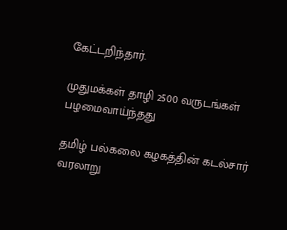கேட்டறிந்தார்.

முதுமக்கள் தாழி 2500 வருடங்கள் பழமைவாய்ந்தது

தமிழ் பல்கலை கழகத்தின் கடல்சார் வரலாறு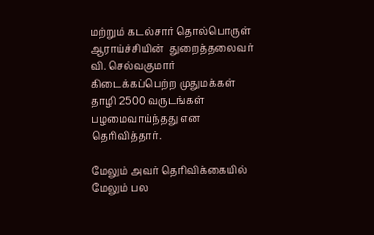மற்றும் கடல்சார் தொல்பொருள் ஆராய்ச்சியின்  துறைத்தலைவர் வி. செல்வகுமார் கிடைக்கப்பெற்ற முதுமக்கள் தாழி 2500 வருடங்கள் பழமைவாய்ந்தது என தெரிவித்தார்.

மேலும் அவர் தெரிவிக்கையில் மேலும் பல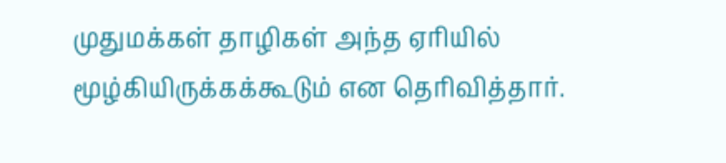முதுமக்கள் தாழிகள் அந்த ஏரியில் மூழ்கியிருக்கக்கூடும் என தெரிவித்தார்.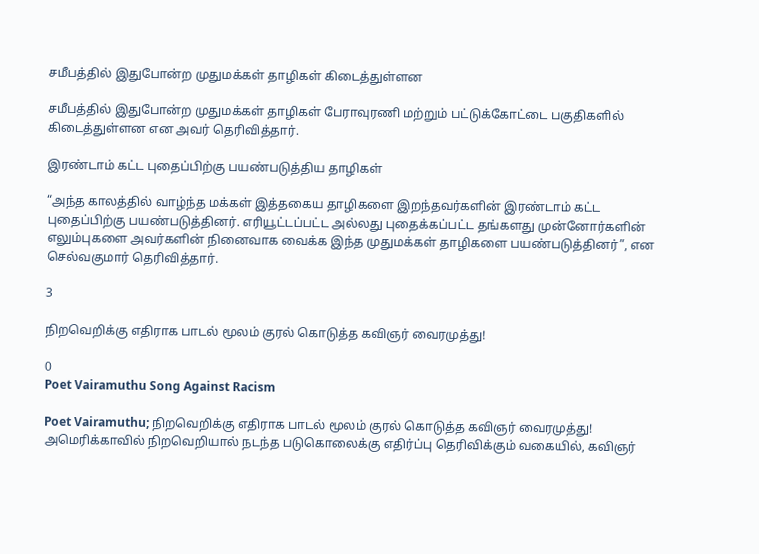சமீபத்தில் இதுபோன்ற முதுமக்கள் தாழிகள் கிடைத்துள்ளன

சமீபத்தில் இதுபோன்ற முதுமக்கள் தாழிகள் பேராவுரணி மற்றும் பட்டுக்கோட்டை பகுதிகளில் கிடைத்துள்ளன என அவர் தெரிவித்தார்.

இரண்டாம் கட்ட புதைப்பிற்கு பயண்படுத்திய தாழிகள்

“அந்த காலத்தில் வாழ்ந்த மக்கள் இத்தகைய தாழிகளை இறந்தவர்களின் இரண்டாம் கட்ட புதைப்பிற்கு பயண்படுத்தினர். எரியூட்டப்பட்ட அல்லது புதைக்கப்பட்ட தங்களது முன்னோர்களின் எலும்புகளை அவர்களின் நினைவாக வைக்க இந்த முதுமக்கள் தாழிகளை பயண்படுத்தினர்”, என செல்வகுமார் தெரிவித்தார்.

3

நிறவெறிக்கு எதிராக பாடல் மூலம் குரல் கொடுத்த கவிஞர் வைரமுத்து!

0
Poet Vairamuthu Song Against Racism

Poet Vairamuthu; நிறவெறிக்கு எதிராக பாடல் மூலம் குரல் கொடுத்த கவிஞர் வைரமுத்து! அமெரிக்காவில் நிறவெறியால் நடந்த படுகொலைக்கு எதிர்ப்பு தெரிவிக்கும் வகையில், கவிஞர்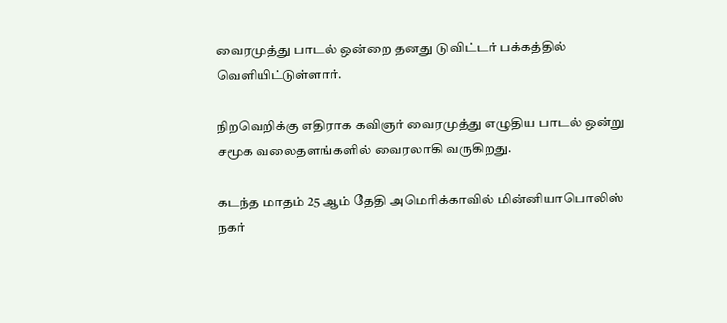வைரமுத்து பாடல் ஒன்றை தனது டுவிட்டர் பக்கத்தில் வெளியிட்டுள்ளார்.

நிறவெறிக்கு எதிராக கவிஞர் வைரமுத்து எழுதிய பாடல் ஒன்று சமூக வலைதளங்களில் வைரலாகி வருகிறது.

கடந்த மாதம் 25 ஆம் தேதி அமெரிக்காவில் மின்னியாபொலிஸ் நகர்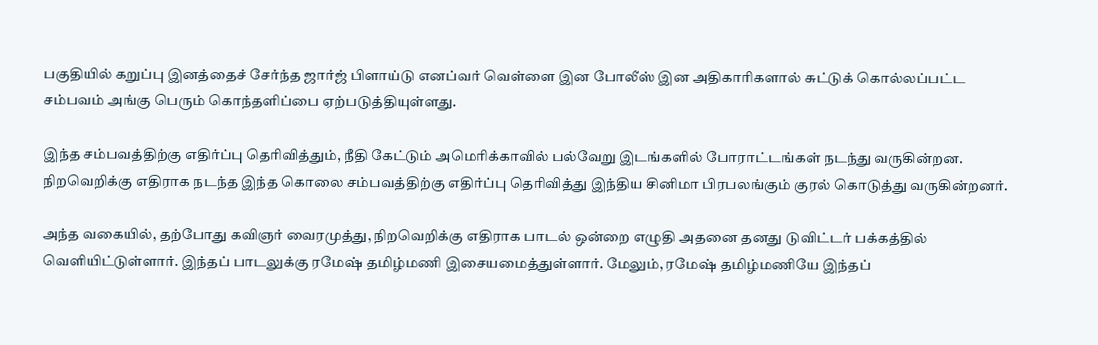பகுதியில் கறுப்பு இனத்தைச் சேர்ந்த ஜார்ஜ் பிளாய்டு எனப்வர் வெள்ளை இன போலீஸ் இன அதிகாரிகளால் சுட்டுக் கொல்லப்பட்ட சம்பவம் அங்கு பெரும் கொந்தளிப்பை ஏற்படுத்தியுள்ளது.

இந்த சம்பவத்திற்கு எதிர்ப்பு தெரிவித்தும், நீதி கேட்டும் அமெரிக்காவில் பல்வேறு இடங்களில் போராட்டங்கள் நடந்து வருகின்றன. நிறவெறிக்கு எதிராக நடந்த இந்த கொலை சம்பவத்திற்கு எதிர்ப்பு தெரிவித்து இந்திய சினிமா பிரபலங்கும் குரல் கொடுத்து வருகின்றனர்.

அந்த வகையில், தற்போது கவிஞர் வைரமுத்து, நிறவெறிக்கு எதிராக பாடல் ஒன்றை எழுதி அதனை தனது டுவிட்டர் பக்கத்தில் வெளியிட்டுள்ளார். இந்தப் பாடலுக்கு ரமேஷ் தமிழ்மணி இசையமைத்துள்ளார். மேலும், ரமேஷ் தமிழ்மணியே இந்தப்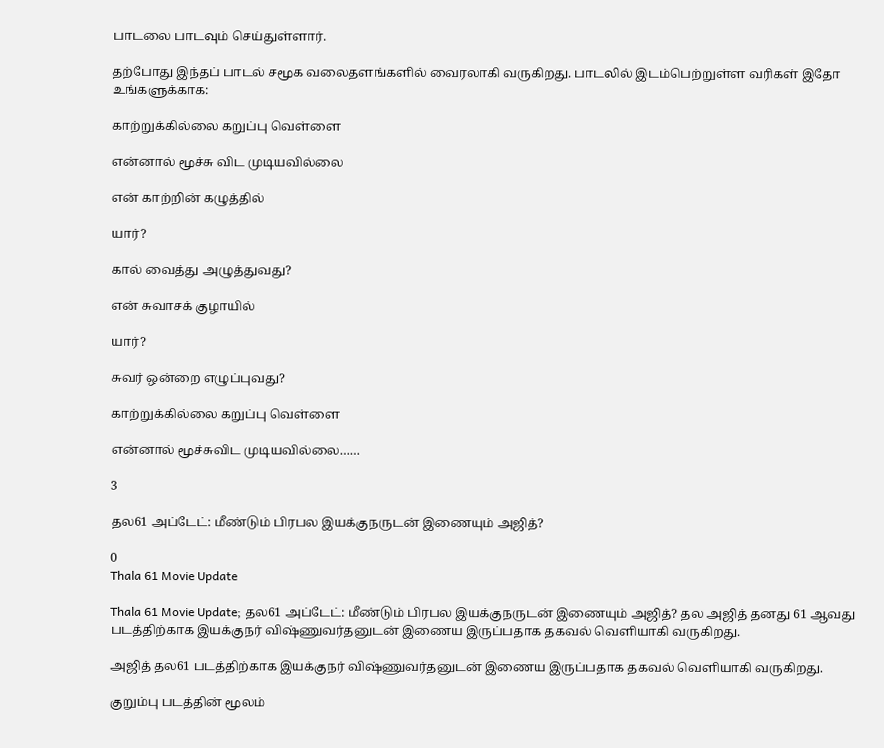பாடலை பாடவும் செய்துள்ளார்.

தற்போது இந்தப் பாடல் சமூக வலைதளங்களில் வைரலாகி வருகிறது. பாடலில் இடம்பெற்றுள்ள வரிகள் இதோ உங்களுக்காக:

காற்றுக்கில்லை கறுப்பு வெள்ளை

என்னால் மூச்சு விட முடியவில்லை

என் காற்றின் கழுத்தில்

யார்?

கால் வைத்து அழுத்துவது?

என் சுவாசக் குழாயில்

யார்?

சுவர் ஒன்றை எழுப்புவது?

காற்றுக்கில்லை கறுப்பு வெள்ளை

என்னால் மூச்சுவிட முடியவில்லை……

3

தல61 அப்டேட்: மீண்டும் பிரபல இயக்குநருடன் இணையும் அஜித்?

0
Thala 61 Movie Update

Thala 61 Movie Update; தல61 அப்டேட்: மீண்டும் பிரபல இயக்குநருடன் இணையும் அஜித்? தல அஜித் தனது 61 ஆவது படத்திற்காக இயக்குநர் விஷ்ணுவர்தனுடன் இணைய இருப்பதாக தகவல் வெளியாகி வருகிறது.

அஜித் தல61 படத்திற்காக இயக்குநர் விஷ்ணுவர்தனுடன் இணைய இருப்பதாக தகவல் வெளியாகி வருகிறது.

குறும்பு படத்தின் மூலம்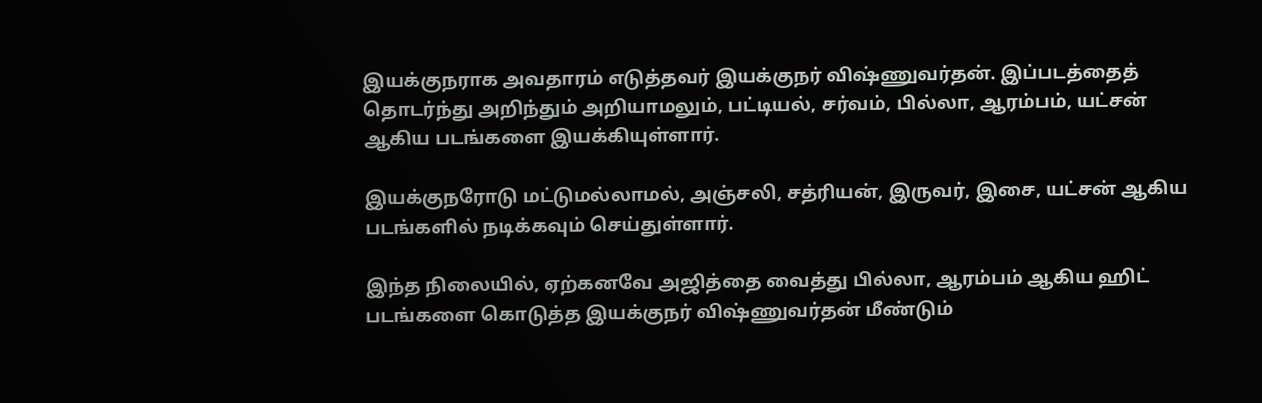இயக்குநராக அவதாரம் எடுத்தவர் இயக்குநர் விஷ்ணுவர்தன். இப்படத்தைத் தொடர்ந்து அறிந்தும் அறியாமலும், பட்டியல், சர்வம், பில்லா, ஆரம்பம், யட்சன் ஆகிய படங்களை இயக்கியுள்ளார்.

இயக்குநரோடு மட்டுமல்லாமல், அஞ்சலி, சத்ரியன், இருவர், இசை, யட்சன் ஆகிய படங்களில் நடிக்கவும் செய்துள்ளார்.

இந்த நிலையில், ஏற்கனவே அஜித்தை வைத்து பில்லா, ஆரம்பம் ஆகிய ஹிட் படங்களை கொடுத்த இயக்குநர் விஷ்ணுவர்தன் மீண்டும்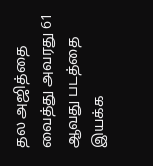தல அஜித்தை வைத்து அவரது 61 ஆவது படத்தை இயக்க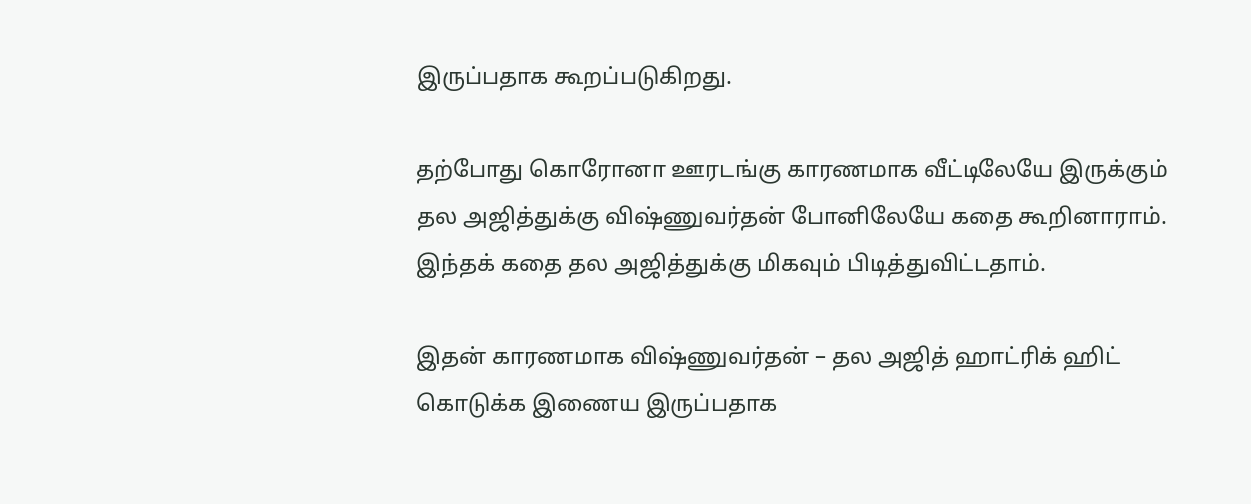இருப்பதாக கூறப்படுகிறது.

தற்போது கொரோனா ஊரடங்கு காரணமாக வீட்டிலேயே இருக்கும் தல அஜித்துக்கு விஷ்ணுவர்தன் போனிலேயே கதை கூறினாராம். இந்தக் கதை தல அஜித்துக்கு மிகவும் பிடித்துவிட்டதாம்.

இதன் காரணமாக விஷ்ணுவர்தன் – தல அஜித் ஹாட்ரிக் ஹிட் கொடுக்க இணைய இருப்பதாக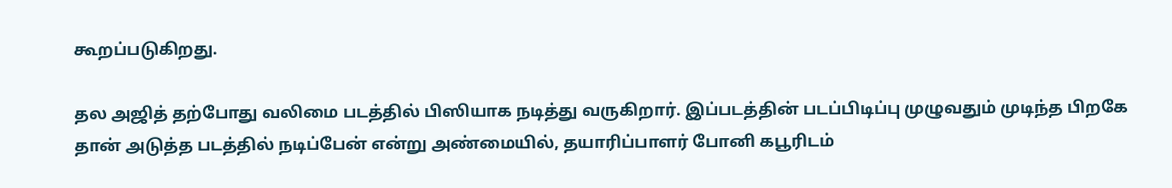கூறப்படுகிறது.

தல அஜித் தற்போது வலிமை படத்தில் பிஸியாக நடித்து வருகிறார். இப்படத்தின் படப்பிடிப்பு முழுவதும் முடிந்த பிறகே தான் அடுத்த படத்தில் நடிப்பேன் என்று அண்மையில், தயாரிப்பாளர் போனி கபூரிடம்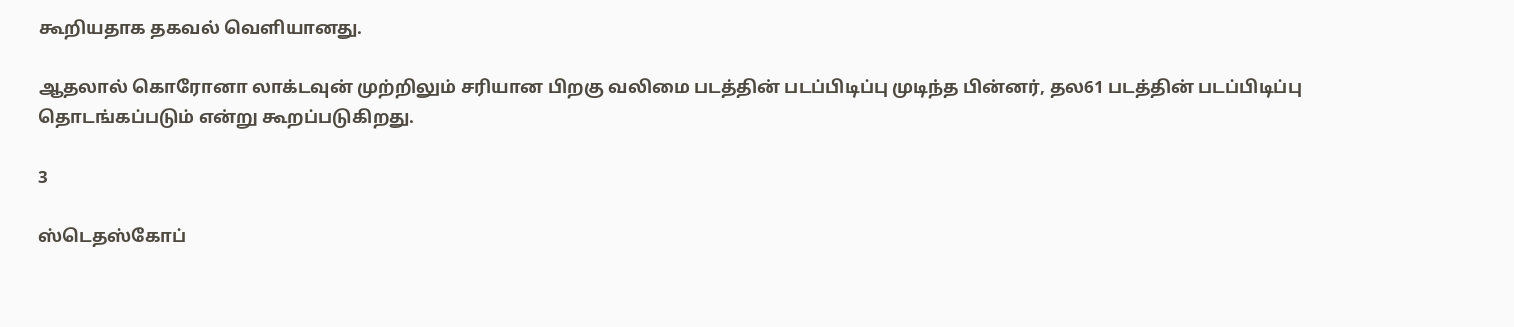கூறியதாக தகவல் வெளியானது.

ஆதலால் கொரோனா லாக்டவுன் முற்றிலும் சரியான பிறகு வலிமை படத்தின் படப்பிடிப்பு முடிந்த பின்னர், தல61 படத்தின் படப்பிடிப்பு தொடங்கப்படும் என்று கூறப்படுகிறது.

3

ஸ்டெதஸ்கோப்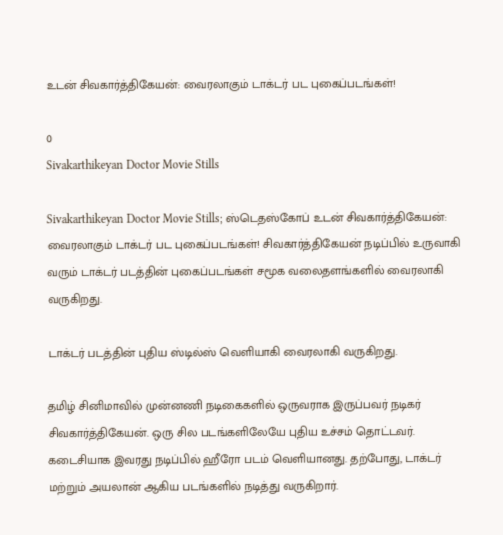உடன் சிவகார்த்திகேயன்: வைரலாகும் டாக்டர் பட புகைப்படங்கள்!

0
Sivakarthikeyan Doctor Movie Stills

Sivakarthikeyan Doctor Movie Stills; ஸ்டெதஸ்கோப் உடன் சிவகார்த்திகேயன்: வைரலாகும் டாக்டர் பட புகைப்படங்கள்! சிவகார்த்திகேயன் நடிப்பில் உருவாகி வரும் டாக்டர் படத்தின் புகைப்படங்கள் சமூக வலைதளங்களில் வைரலாகி வருகிறது.

டாக்டர் படத்தின் புதிய ஸ்டில்ஸ் வெளியாகி வைரலாகி வருகிறது.

தமிழ் சினிமாவில் முன்னணி நடிகைகளில் ஒருவராக இருப்பவர் நடிகர் சிவகார்த்திகேயன். ஒரு சில படங்களிலேயே புதிய உச்சம் தொட்டவர். கடைசியாக இவரது நடிப்பில் ஹீரோ படம் வெளியானது. தற்போது, டாக்டர் மற்றும் அயலான் ஆகிய படங்களில் நடித்து வருகிறார்.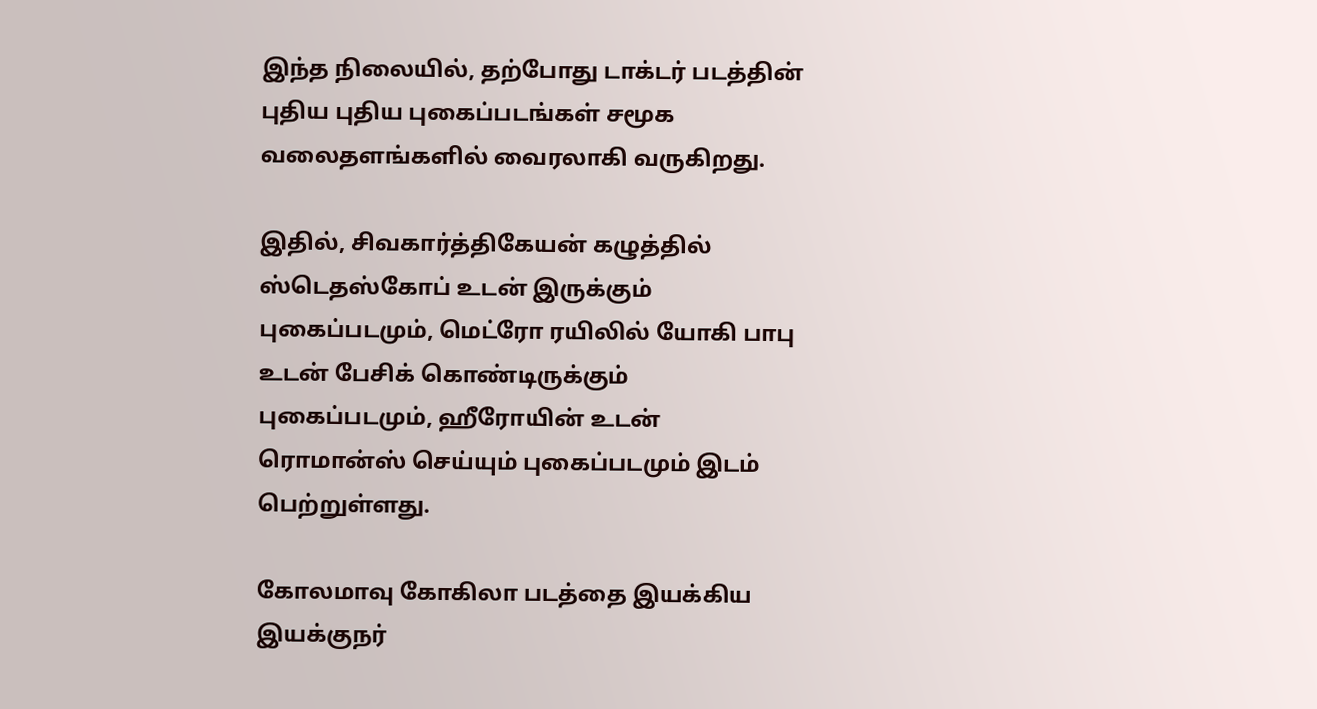இந்த நிலையில், தற்போது டாக்டர் படத்தின் புதிய புதிய புகைப்படங்கள் சமூக வலைதளங்களில் வைரலாகி வருகிறது.

இதில், சிவகார்த்திகேயன் கழுத்தில் ஸ்டெதஸ்கோப் உடன் இருக்கும் புகைப்படமும், மெட்ரோ ரயிலில் யோகி பாபு உடன் பேசிக் கொண்டிருக்கும் புகைப்படமும், ஹீரோயின் உடன் ரொமான்ஸ் செய்யும் புகைப்படமும் இடம் பெற்றுள்ளது.

கோலமாவு கோகிலா படத்தை இயக்கிய இயக்குநர்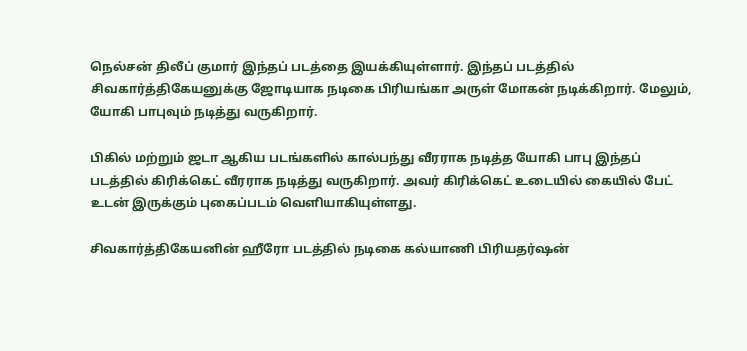நெல்சன் திலீப் குமார் இந்தப் படத்தை இயக்கியுள்ளார். இந்தப் படத்தில் சிவகார்த்திகேயனுக்கு ஜோடியாக நடிகை பிரியங்கா அருள் மோகன் நடிக்கிறார். மேலும், யோகி பாபுவும் நடித்து வருகிறார்.

பிகில் மற்றும் ஜடா ஆகிய படங்களில் கால்பந்து வீரராக நடித்த யோகி பாபு இந்தப் படத்தில் கிரிக்கெட் வீரராக நடித்து வருகிறார். அவர் கிரிக்கெட் உடையில் கையில் பேட் உடன் இருக்கும் புகைப்படம் வெளியாகியுள்ளது.

சிவகார்த்திகேயனின் ஹீரோ படத்தில் நடிகை கல்யாணி பிரியதர்ஷன்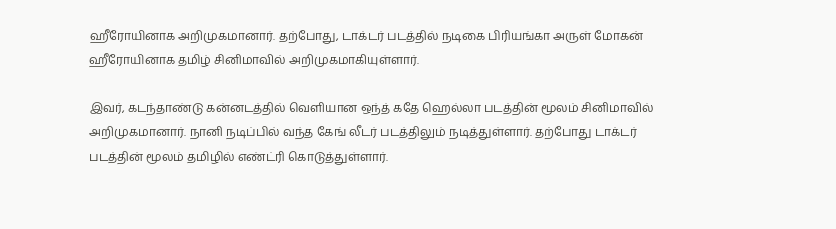ஹீரோயினாக அறிமுகமானார். தற்போது, டாக்டர் படத்தில் நடிகை பிரியங்கா அருள் மோகன் ஹீரோயினாக தமிழ் சினிமாவில் அறிமுகமாகியுள்ளார்.

இவர், கடந்தாண்டு கன்னடத்தில் வெளியான ஒந்த் கதே ஹெல்லா படத்தின் மூலம் சினிமாவில் அறிமுகமானார். நானி நடிப்பில் வந்த கேங் லீடர் படத்திலும் நடித்துள்ளார். தற்போது டாக்டர் படத்தின் மூலம் தமிழில் எண்ட்ரி கொடுத்துள்ளார்.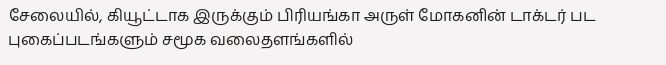சேலையில், கியூட்டாக இருக்கும் பிரியங்கா அருள் மோகனின் டாக்டர் பட புகைப்படங்களும் சமூக வலைதளங்களில்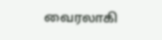வைரலாகி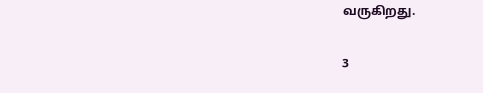வருகிறது.

3